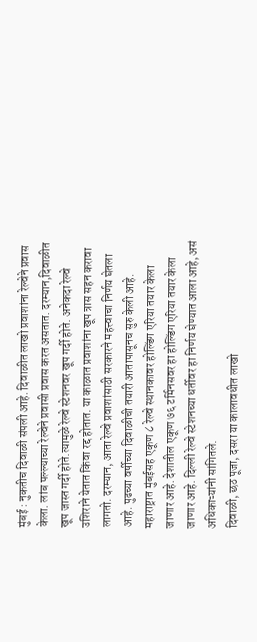मुंबई : नुकतीच दिवाळी संपली आहे. दिवाळीत लाखो प्रवाशांना रेल्वेने प्रवास केला. लांब पल्ल्याच्या रेल्वेने प्रवासी प्रवास करत असतात. दरम्यान,दिवाळीत खूप जास्त गर्दी होते.त्यामुळे रेल्वे स्टेशनवर खूप गर्दी होते. अनेकदा रेल्वे उशिराने येतात किंवा रद्द होतात. या काळात प्रवाशांना खूप त्रास सहन करावा लागतो. दरम्यान, आता रेल्वे प्रवाशांसाठी सरकारने महत्त्वाचा निर्णय घेतला आहे. पुढच्या वर्षीच्या दिवाळीची तयारी आतापासूनच सुरु केली आहे. महाराष्ट्रात मुंबईसह एकूण ८ रेल्वे स्थानकावर होल्डिंग एरिया तयार केला जाणार आहे. देशातील एकूण ७६ टर्मिनसवर हा होल्डिंग एरिया तयार केला जाणार आहे. दिल्ली रेल्वे स्टेशनच्या धर्तीवर हा निर्णय घेण्यात आला आहे, असं अधिकाऱ्यांनी सांगितले.
दिवाळी, छठ पूजा, दसरा या कालावधीत लाखो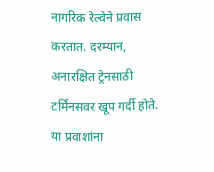नागरिक रेल्वेने प्रवास करतात. दरम्यान, अनारक्षित ट्रेनसाठी टर्मिनसवर खूप गर्दी होते. या प्रवाशांना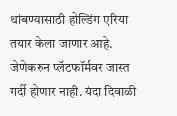थांबण्यासाठी होल्डिंग एरिया तयार केला जाणार आहे. जेणेकरुन प्लॅटफॉर्मवर जास्त गर्दी होणार नाही. यंदा दिवाळी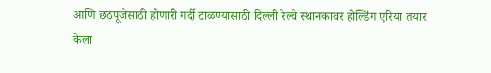आणि छठपूजेसाठी होणारी गर्दी टाळण्यासाठी दिल्ली रेल्वे स्थानकावर होल्डिंग एरिया तयार केला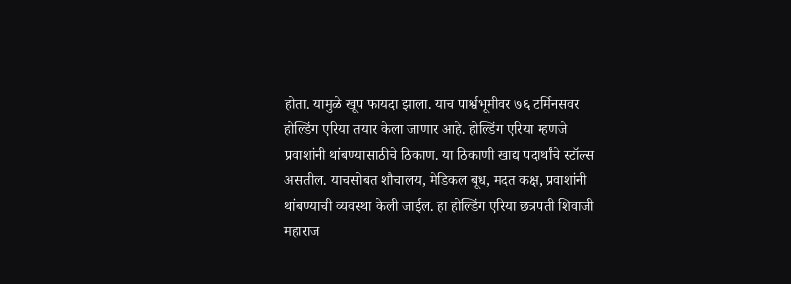होता. यामुळे खूप फायदा झाला. याच पार्श्वभूमीवर ७६ टर्मिनसवर होल्डिंग एरिया तयार केला जाणार आहे. होल्डिंग एरिया म्हणजे प्रवाशांनी थांबण्यासाठीचे ठिकाण. या ठिकाणी खाद्य पदार्थांचे स्टॉल्स असतील. याचसोबत शौचालय, मेडिकल बूध, मदत कक्ष, प्रवाशांनी थांबण्याची व्यवस्था केली जाईल. हा होल्डिंग एरिया छत्रपती शिवाजी महाराज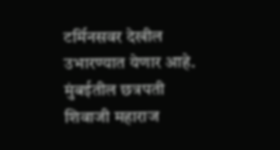टर्मिनसवर देखील उभारण्यात येणार आहे. मुंबईतील छत्रपती शिवाजी महाराज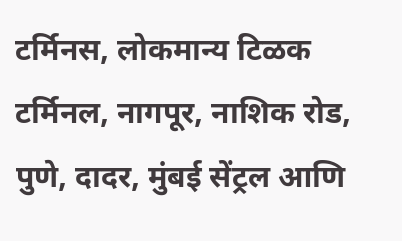टर्मिनस, लोकमान्य टिळक टर्मिनल, नागपूर, नाशिक रोड, पुणे, दादर, मुंबई सेंट्रल आणि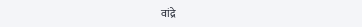वांद्रे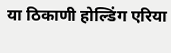या ठिकाणी होल्डिंग एरिया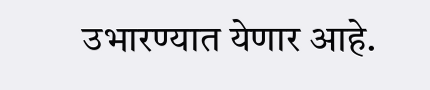उभारण्यात येणार आहे.